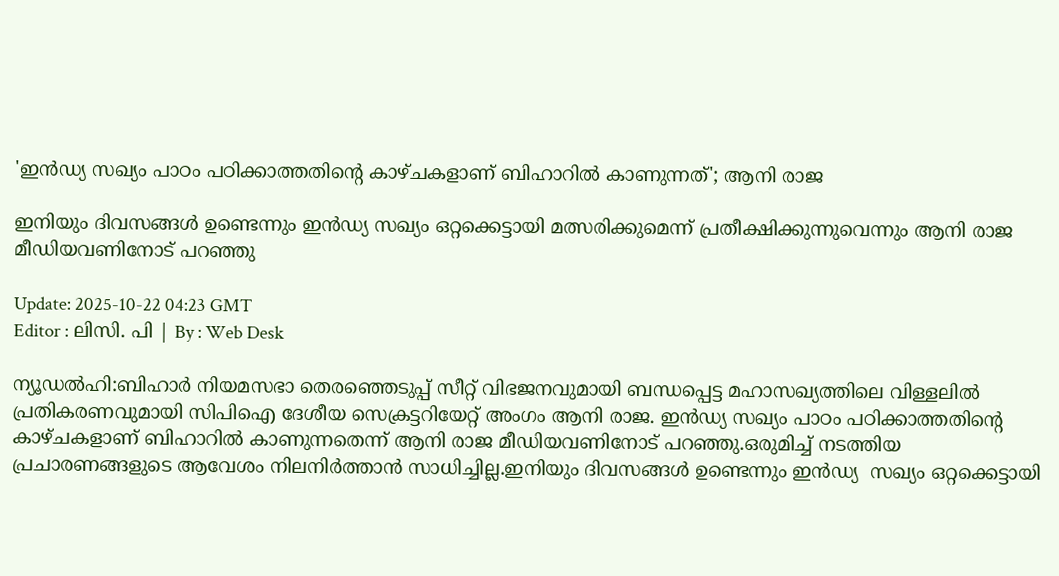'ഇന്‍ഡ്യ സഖ്യം പാഠം പഠിക്കാത്തതിന്റെ കാഴ്ചകളാണ് ബിഹാറിൽ കാണുന്നത്'; ആനി രാജ

ഇനിയും ദിവസങ്ങൾ ഉണ്ടെന്നും ഇന്‍ഡ്യ സഖ്യം ഒറ്റക്കെട്ടായി മത്സരിക്കുമെന്ന് പ്രതീക്ഷിക്കുന്നുവെന്നും ആനി രാജ മീഡിയവണിനോട് പറഞ്ഞു

Update: 2025-10-22 04:23 GMT
Editor : ലിസി. പി | By : Web Desk

ന്യൂഡല്‍ഹി:ബിഹാർ നിയമസഭാ തെരഞ്ഞെടുപ്പ് സീറ്റ് വിഭജനവുമായി ബന്ധപ്പെട്ട മഹാസഖ്യത്തിലെ വിള്ളലിൽ പ്രതികരണവുമായി സിപിഐ ദേശീയ സെക്രട്ടറിയേറ്റ് അംഗം ആനി രാജ. ഇന്‍ഡ്യ സഖ്യം പാഠം പഠിക്കാത്തതിന്റെ കാഴ്ചകളാണ് ബിഹാറിൽ കാണുന്നതെന്ന് ആനി രാജ മീഡിയവണിനോട് പറഞ്ഞു.ഒരുമിച്ച് നടത്തിയ പ്രചാരണങ്ങളുടെ ആവേശം നിലനിർത്താൻ സാധിച്ചില്ല.ഇനിയും ദിവസങ്ങൾ ഉണ്ടെന്നും ഇന്‍ഡ്യ  സഖ്യം ഒറ്റക്കെട്ടായി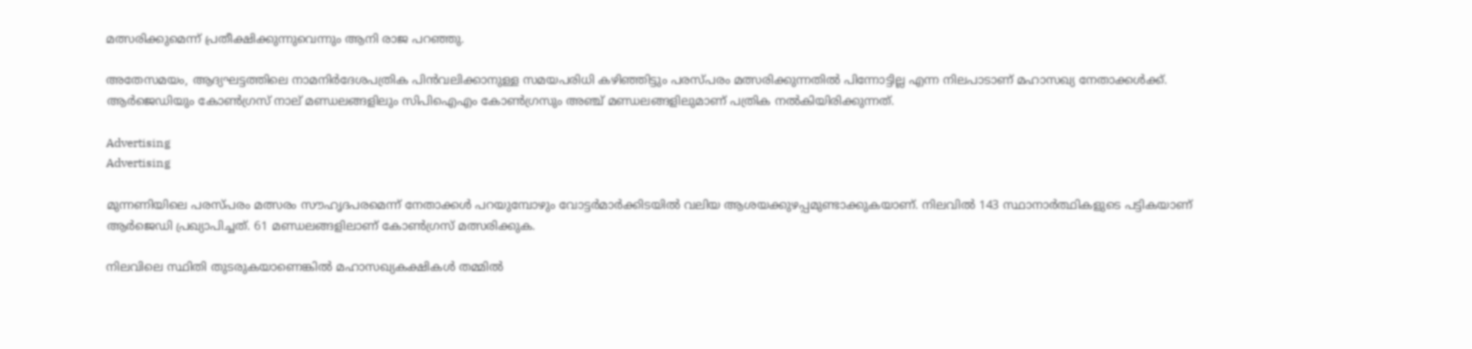മത്സരിക്കുമെന്ന് പ്രതീക്ഷിക്കുന്നുവെന്നും ആനി രാജ പറഞ്ഞു.

അതേസമയം, ആദ്യഘട്ടത്തിലെ നാമനിർദേശപത്രിക പിൻവലിക്കാനുള്ള സമയപരിധി കഴിഞ്ഞിട്ടും പരസ്പരം മത്സരിക്കുന്നതിൽ പിന്നോട്ടില്ല എന്ന നിലപാടാണ് മഹാസഖ്യ നേതാക്കൾക്ക്. ആർജെഡിയും കോൺഗ്രസ് നാല് മണ്ഡലങ്ങളിലും സിപിഐഎം കോൺഗ്രസും അഞ്ച് മണ്ഡലങ്ങളിലുമാണ് പത്രിക നൽകിയിരിക്കുന്നത്.

Advertising
Advertising

മുന്നണിയിലെ പരസ്പരം മത്സരം സൗഹൃദപരമെന്ന് നേതാക്കൾ പറയുമ്പോഴും വോട്ടർമാർക്കിടയിൽ വലിയ ആശയക്കുഴപ്പമുണ്ടാക്കുകയാണ്. നിലവിൽ 143 സ്ഥാനാർത്ഥികളുടെ പട്ടികയാണ് ആർജെഡി പ്രഖ്യാപിച്ചത്. 61 മണ്ഡലങ്ങളിലാണ് കോൺഗ്രസ് മത്സരിക്കുക.

നിലവിലെ സ്ഥിതി തുടരുകയാണെങ്കിൽ മഹാസഖ്യകക്ഷികൾ തമ്മിൽ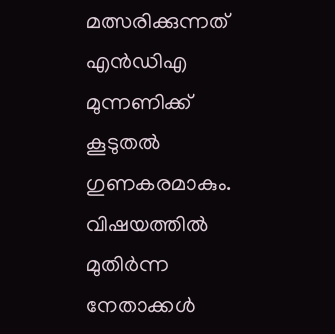മത്സരിക്കുന്നത് എൻഡിഎ മുന്നണിക്ക് കൂടുതൽ ഗുണകരമാകും. വിഷയത്തിൽ മുതിർന്ന നേതാക്കൾ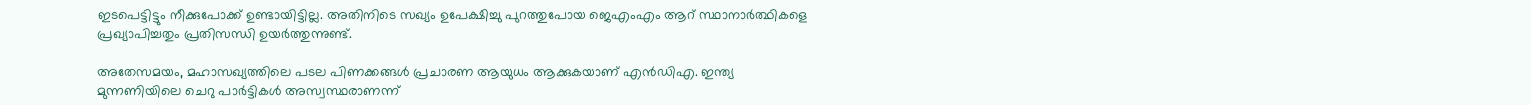ഇടപെട്ടിട്ടും നീക്കുപോക്ക് ഉണ്ടായിട്ടില്ല. അതിനിടെ സഖ്യം ഉപേക്ഷിച്ചു പുറത്തുപോയ ജെഎംഎം ആറ് സ്ഥാനാർത്ഥികളെ പ്രഖ്യാപിച്ചതും പ്രതിസന്ധി ഉയർത്തുന്നുണ്ട്.

അതേസമയം, മഹാസഖ്യത്തിലെ പടല പിണക്കങ്ങൾ പ്രചാരണ ആയുധം ആക്കുകയാണ് എൻഡിഎ. ഇന്ത്യ മുന്നണിയിലെ ചെറു പാർട്ടികൾ അസ്വസ്ഥരാണന്ന്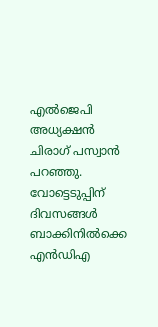എൽജെപി അധ്യക്ഷൻ ചിരാഗ് പസ്വാൻ പറഞ്ഞു. വോട്ടെടുപ്പിന് ദിവസങ്ങൾ ബാക്കിനിൽക്കെ എൻഡിഎ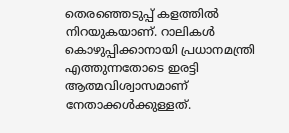തെരഞ്ഞെടുപ്പ് കളത്തിൽ നിറയുകയാണ്. റാലികൾ കൊഴുപ്പിക്കാനായി പ്രധാനമന്ത്രി എത്തുന്നതോടെ ഇരട്ടി ആത്മവിശ്വാസമാണ് നേതാക്കൾക്കുള്ളത്.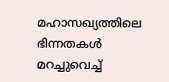മഹാസഖ്യത്തിലെ ഭിന്നതകൾ മറച്ചുവെച്ച്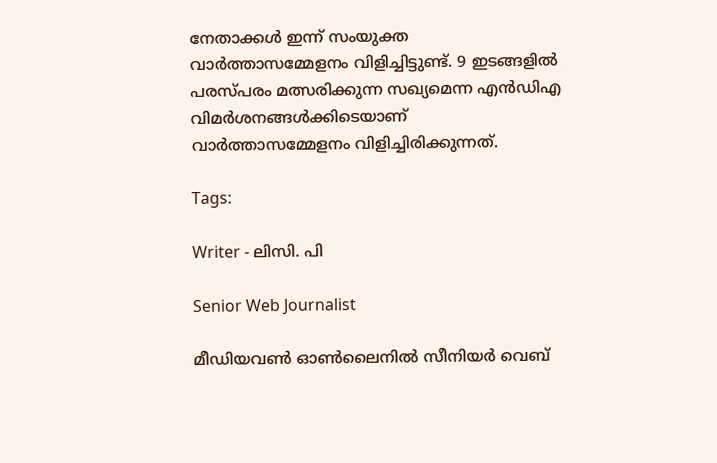നേതാക്കൾ ഇന്ന് സംയുക്ത വാർത്താസമ്മേളനം വിളിച്ചിട്ടുണ്ട്. 9 ഇടങ്ങളിൽ പരസ്പരം മത്സരിക്കുന്ന സഖ്യമെന്ന എൻഡിഎ വിമർശനങ്ങൾക്കിടെയാണ് വാർത്താസമ്മേളനം വിളിച്ചിരിക്കുന്നത്.

Tags:

Writer - ലിസി. പി

Senior Web Journalist

മീഡിയവൺ ഓൺലൈനിൽ സീനിയർ വെബ്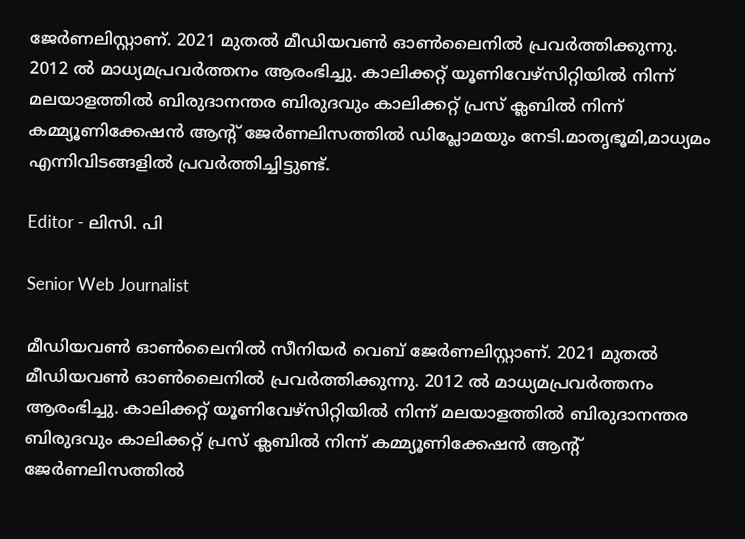ജേർണലിസ്റ്റാണ്. 2021 മുതൽ മീഡിയവൺ ഓൺലൈനിൽ പ്രവർത്തിക്കുന്നു. 2012 ല്‍ മാധ്യമപ്രവര്‍ത്തനം ആരംഭിച്ചു. കാലിക്കറ്റ് യൂണിവേഴ്‌സിറ്റിയിൽ നിന്ന് മലയാളത്തിൽ ബിരുദാനന്തര ബിരുദവും കാലിക്കറ്റ് പ്രസ് ക്ലബിൽ നിന്ന് കമ്മ്യൂണിക്കേഷൻ ആന്റ് ജേർണലിസത്തിൽ ഡിപ്ലോമയും നേടി.മാതൃഭൂമി,മാധ്യമം എന്നിവിടങ്ങളിൽ പ്രവർത്തിച്ചിട്ടുണ്ട്.

Editor - ലിസി. പി

Senior Web Journalist

മീഡിയവൺ ഓൺലൈനിൽ സീനിയർ വെബ് ജേർണലിസ്റ്റാണ്. 2021 മുതൽ മീഡിയവൺ ഓൺലൈനിൽ പ്രവർത്തിക്കുന്നു. 2012 ല്‍ മാധ്യമപ്രവര്‍ത്തനം ആരംഭിച്ചു. കാലിക്കറ്റ് യൂണിവേഴ്‌സിറ്റിയിൽ നിന്ന് മലയാളത്തിൽ ബിരുദാനന്തര ബിരുദവും കാലിക്കറ്റ് പ്രസ് ക്ലബിൽ നിന്ന് കമ്മ്യൂണിക്കേഷൻ ആന്റ് ജേർണലിസത്തിൽ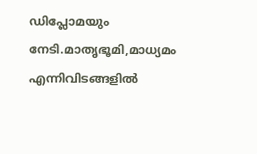ഡിപ്ലോമയും നേടി.മാതൃഭൂമി,മാധ്യമം എന്നിവിടങ്ങളിൽ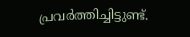പ്രവർത്തിച്ചിട്ടുണ്ട്.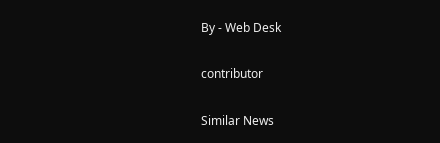By - Web Desk

contributor

Similar News